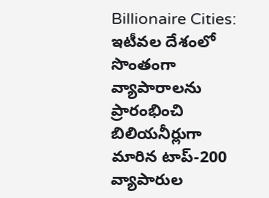Billionaire Cities: ఇటీవల దేశంలో సొంతంగా వ్యాపారాలను ప్రారంభించి బిలియనీర్లుగా మారిన టాప్-200 వ్యాపారుల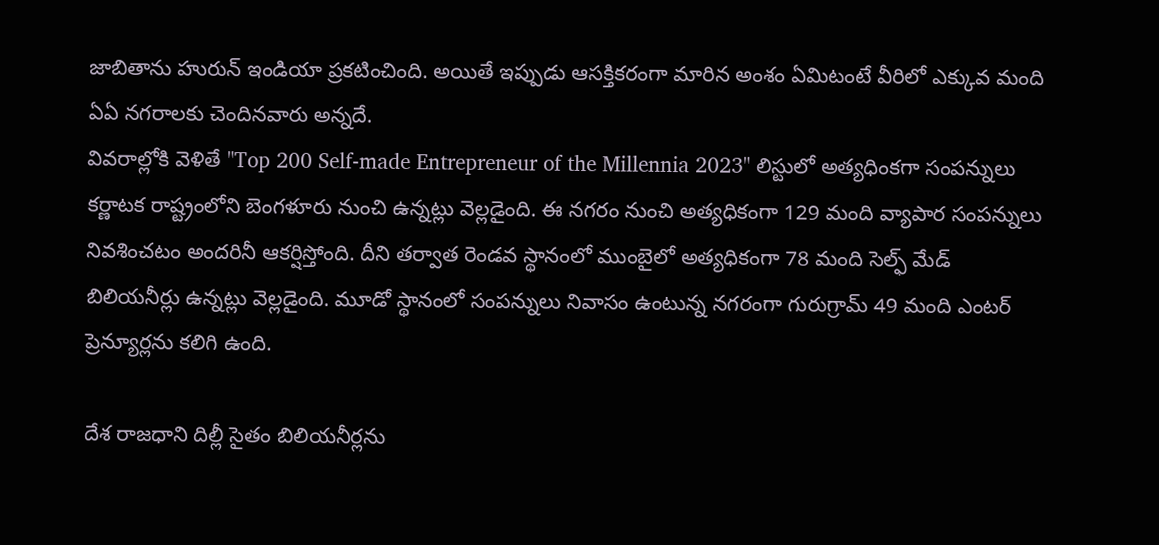జాబితాను హురున్ ఇండియా ప్రకటించింది. అయితే ఇప్పుడు ఆసక్తికరంగా మారిన అంశం ఏమిటంటే వీరిలో ఎక్కువ మంది ఏఏ నగరాలకు చెందినవారు అన్నదే.
వివరాల్లోకి వెళితే "Top 200 Self-made Entrepreneur of the Millennia 2023" లిస్టులో అత్యధింకగా సంపన్నులు కర్ణాటక రాష్ట్రంలోని బెంగళూరు నుంచి ఉన్నట్లు వెల్లడైంది. ఈ నగరం నుంచి అత్యధికంగా 129 మంది వ్యాపార సంపన్నులు నివశించటం అందరినీ ఆకర్షిస్తోంది. దీని తర్వాత రెండవ స్థానంలో ముంబైలో అత్యధికంగా 78 మంది సెల్ఫ్ మేడ్ బిలియనీర్లు ఉన్నట్లు వెల్లడైంది. మూడో స్థానంలో సంపన్నులు నివాసం ఉంటున్న నగరంగా గురుగ్రామ్ 49 మంది ఎంటర్ ప్రెన్యూర్లను కలిగి ఉంది.

దేశ రాజధాని దిల్లీ సైతం బిలియనీర్లను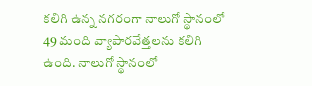కలిగి ఉన్న నగరంగా నాలుగో స్థానంలో 49 మంది వ్యాపారవేత్తలను కలిగి ఉంది. నాలుగో స్థానంలో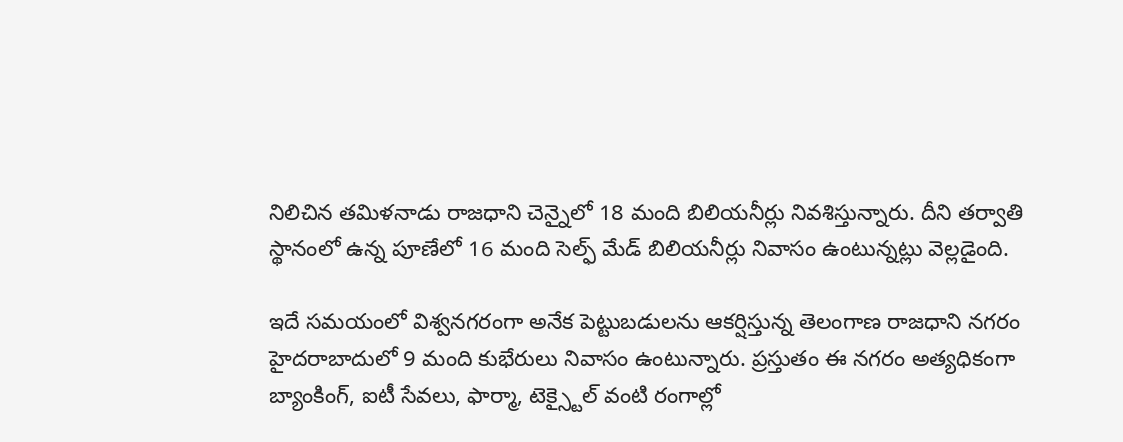నిలిచిన తమిళనాడు రాజధాని చెన్నైలో 18 మంది బిలియనీర్లు నివశిస్తున్నారు. దీని తర్వాతి స్థానంలో ఉన్న పూణేలో 16 మంది సెల్ఫ్ మేడ్ బిలియనీర్లు నివాసం ఉంటున్నట్లు వెల్లడైంది.

ఇదే సమయంలో విశ్వనగరంగా అనేక పెట్టుబడులను ఆకర్షిస్తున్న తెలంగాణ రాజధాని నగరం హైదరాబాదులో 9 మంది కుభేరులు నివాసం ఉంటున్నారు. ప్రస్తుతం ఈ నగరం అత్యధికంగా బ్యాంకింగ్, ఐటీ సేవలు, ఫార్మా, టెక్స్టైల్ వంటి రంగాల్లో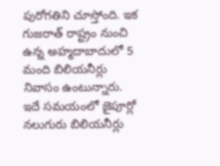పురోగతిని చూస్తోంది. ఇక గుజరాత్ రాష్ట్రం నుంచి ఉన్న అహ్మదాబాదులో 5 మంది బిలియనీర్లు నివాసం ఉంటున్నారు. ఇదే సమయంలో జైపూర్లో నలుగురు బిలియనీర్లు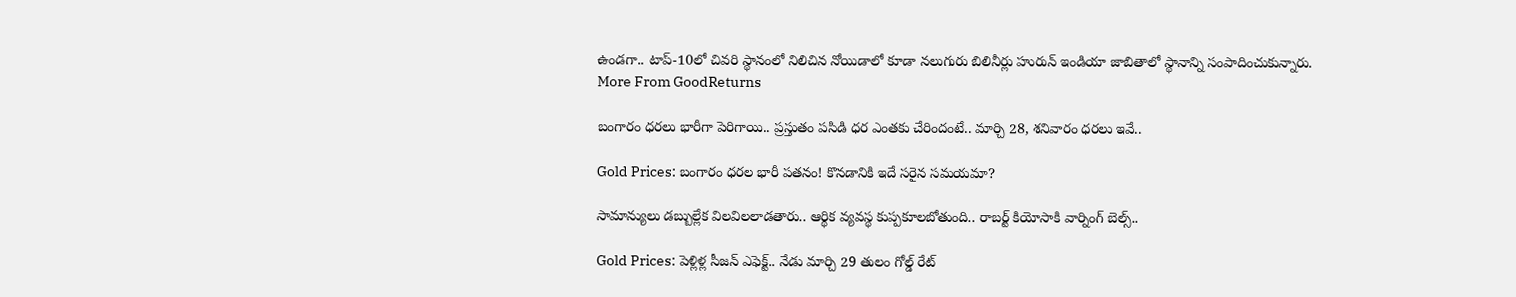ఉండగా.. టాప్-10లో చివరి స్థానంలో నిలిచిన నోయిడాలో కూడా నలుగురు బిలినీర్లు హురున్ ఇండియా జాబితాలో స్థానాన్ని సంపాదించుకున్నారు.
More From GoodReturns

బంగారం ధరలు భారీగా పెరిగాయి.. ప్రస్తుతం పసిడి ధర ఎంతకు చేరిందంటే.. మార్చి 28, శనివారం ధరలు ఇవే..

Gold Prices: బంగారం ధరల భారీ పతనం! కొనడానికి ఇదే సరైన సమయమా?

సామాన్యులు డబ్బుల్లేక విలవిలలాడతారు.. ఆర్థిక వ్యవస్థ కుప్పకూలబోతుంది.. రాబర్ట్ కియోసాకి వార్నింగ్ బెల్స్..

Gold Prices: పెళ్లిళ్ల సీజన్ ఎఫెక్ట్.. నేడు మార్చి 29 తులం గోల్డ్ రేట్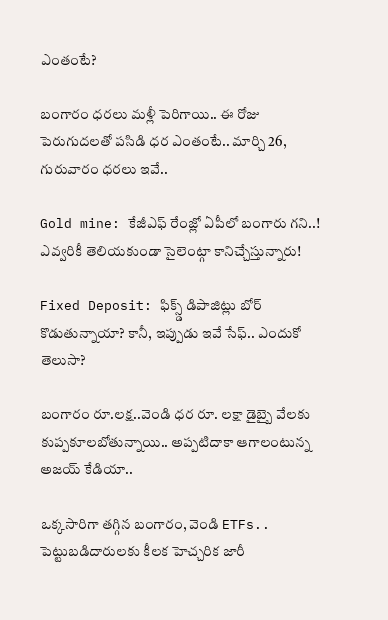ఎంతంటే?

బంగారం ధరలు మళ్లీ పెరిగాయి.. ఈ రోజు పెరుగుదలతో పసిడి ధర ఎంతంటే.. మార్చి 26, గురువారం ధరలు ఇవే..

Gold mine: కేజీఎఫ్ రేంజ్లో ఏపీలో బంగారు గని..! ఎవ్వరికీ తెలియకుండా సైలెంట్గా కానిచ్చేస్తున్నారు!

Fixed Deposit: ఫిక్స్డ్ డిపాజిట్లు బోర్ కొడుతున్నాయా? కానీ, ఇప్పుడు ఇవే సేఫ్.. ఎందుకో తెలుసా?

బంగారం రూ.లక్ష..వెండి ధర రూ. లక్షా డైబ్బై వేలకు కుప్పకూలబోతున్నాయి.. అప్పటిదాకా ఆగాలంటున్న అజయ్ కేడియా..

ఒక్కసారిగా తగ్గిన బంగారం, వెండి ETFs.. పెట్టుబడిదారులకు కీలక హెచ్చరిక జారీ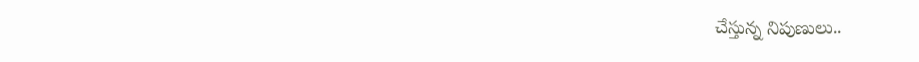చేస్తున్న నిపుణులు..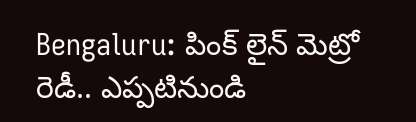Bengaluru: పింక్ లైన్ మెట్రో రెడీ.. ఎప్పటినుండి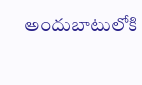అందుబాటులోకి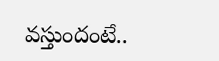వస్తుందంటే..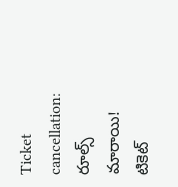Ticket cancellation: రూల్స్ మారాయి! టికెట్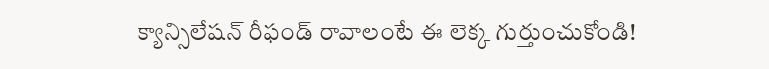క్యాన్సిలేషన్ రీఫండ్ రావాలంటే ఈ లెక్క గుర్తుంచుకోండి!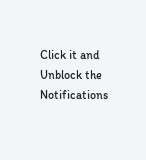Click it and Unblock the Notifications